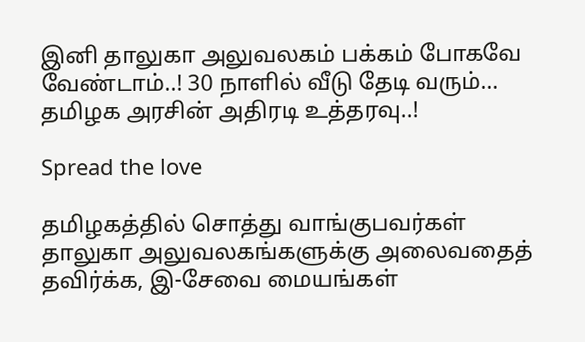இனி தாலுகா அலுவலகம் பக்கம் போகவே வேண்டாம்..! 30 நாளில் வீடு தேடி வரும்… தமிழக அரசின் அதிரடி உத்தரவு..!

Spread the love

தமிழகத்தில் சொத்து வாங்குபவர்கள் தாலுகா அலுவலகங்களுக்கு அலைவதைத் தவிர்க்க, இ-சேவை மையங்கள்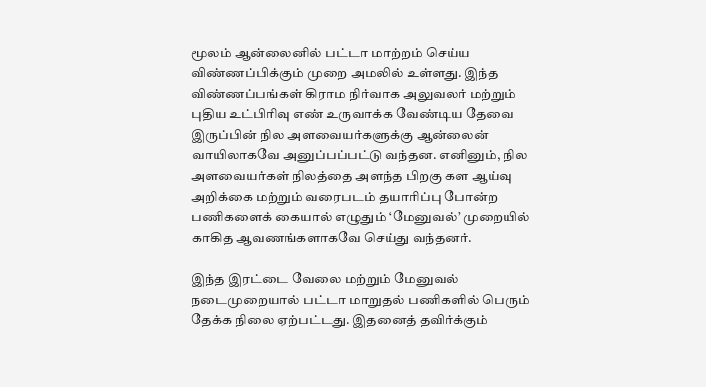மூலம் ஆன்லைனில் பட்டா மாற்றம் செய்ய விண்ணப்பிக்கும் முறை அமலில் உள்ளது. இந்த விண்ணப்பங்கள் கிராம நிர்வாக அலுவலர் மற்றும் புதிய உட்பிரிவு எண் உருவாக்க வேண்டிய தேவை இருப்பின் நில அளவையர்களுக்கு ஆன்லைன் வாயிலாகவே அனுப்பப்பட்டு வந்தன. எனினும், நில அளவையர்கள் நிலத்தை அளந்த பிறகு கள ஆய்வு அறிக்கை மற்றும் வரைபடம் தயாரிப்பு போன்ற பணிகளைக் கையால் எழுதும் ‘மேனுவல்’ முறையில் காகித ஆவணங்களாகவே செய்து வந்தனர்.

இந்த இரட்டை வேலை மற்றும் மேனுவல் நடைமுறையால் பட்டா மாறுதல் பணிகளில் பெரும் தேக்க நிலை ஏற்பட்டது. இதனைத் தவிர்க்கும்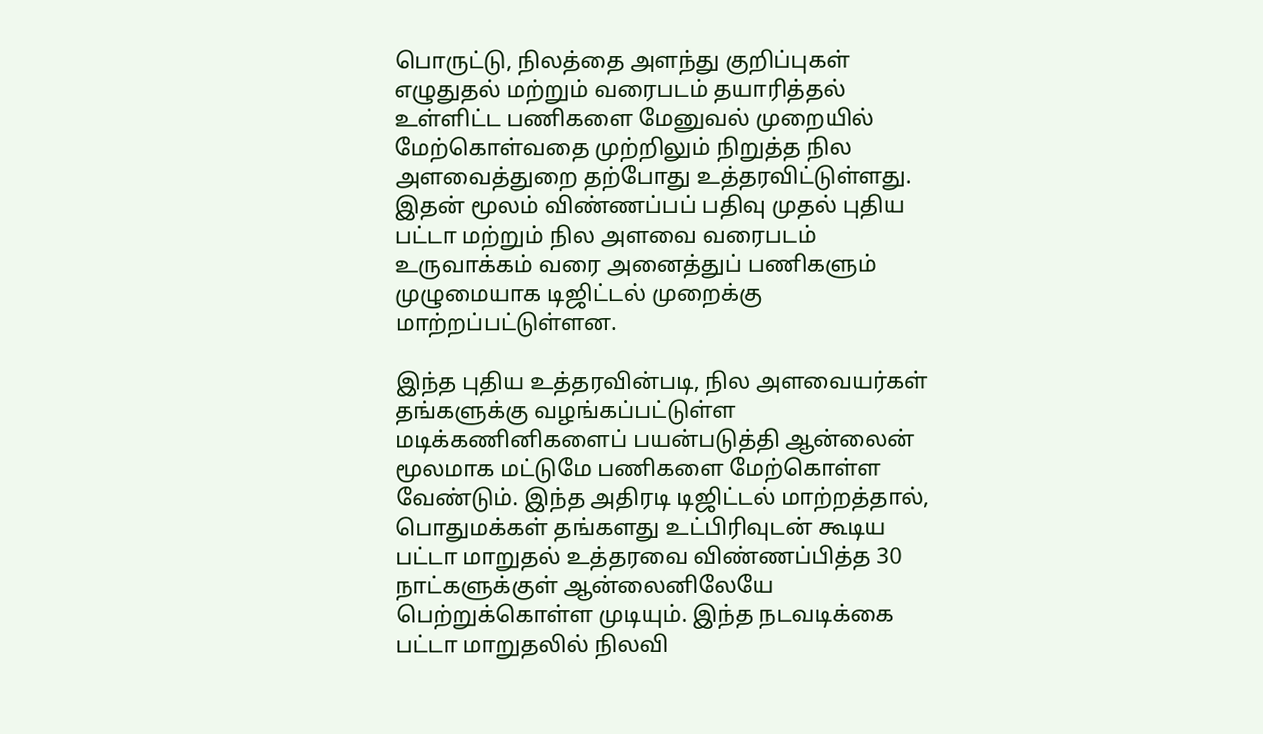பொருட்டு, நிலத்தை அளந்து குறிப்புகள் எழுதுதல் மற்றும் வரைபடம் தயாரித்தல் உள்ளிட்ட பணிகளை மேனுவல் முறையில் மேற்கொள்வதை முற்றிலும் நிறுத்த நில அளவைத்துறை தற்போது உத்தரவிட்டுள்ளது. இதன் மூலம் விண்ணப்பப் பதிவு முதல் புதிய பட்டா மற்றும் நில அளவை வரைபடம் உருவாக்கம் வரை அனைத்துப் பணிகளும் முழுமையாக டிஜிட்டல் முறைக்கு மாற்றப்பட்டுள்ளன.

இந்த புதிய உத்தரவின்படி, நில அளவையர்கள் தங்களுக்கு வழங்கப்பட்டுள்ள மடிக்கணினிகளைப் பயன்படுத்தி ஆன்லைன் மூலமாக மட்டுமே பணிகளை மேற்கொள்ள வேண்டும். இந்த அதிரடி டிஜிட்டல் மாற்றத்தால், பொதுமக்கள் தங்களது உட்பிரிவுடன் கூடிய பட்டா மாறுதல் உத்தரவை விண்ணப்பித்த 30 நாட்களுக்குள் ஆன்லைனிலேயே பெற்றுக்கொள்ள முடியும். இந்த நடவடிக்கை பட்டா மாறுதலில் நிலவி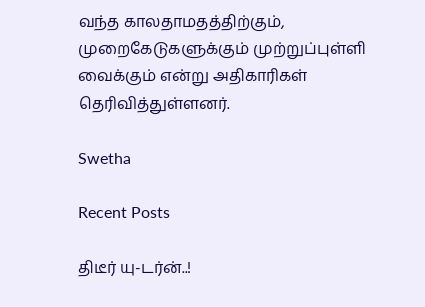வந்த காலதாமதத்திற்கும், முறைகேடுகளுக்கும் முற்றுப்புள்ளி வைக்கும் என்று அதிகாரிகள் தெரிவித்துள்ளனர்.

Swetha

Recent Posts

திடீர் யு-டர்ன்..!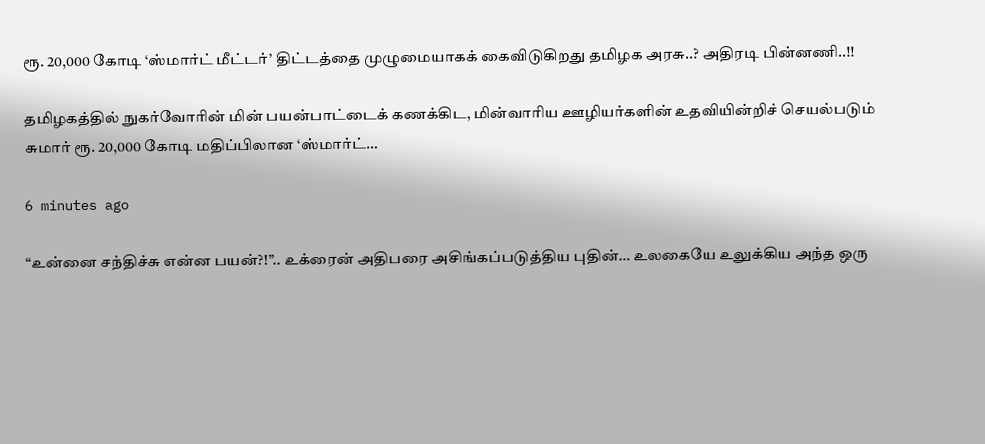ரூ. 20,000 கோடி ‘ஸ்மார்ட் மீட்டர்’ திட்டத்தை முழுமையாகக் கைவிடுகிறது தமிழக அரசு..? அதிரடி பின்னணி..!!

தமிழகத்தில் நுகர்வோரின் மின் பயன்பாட்டைக் கணக்கிட, மின்வாரிய ஊழியர்களின் உதவியின்றிச் செயல்படும் சுமார் ரூ. 20,000 கோடி மதிப்பிலான ‘ஸ்மார்ட்…

6 minutes ago

“உன்னை சந்திச்சு என்ன பயன்?!”.. உக்ரைன் அதிபரை அசிங்கப்படுத்திய புதின்… உலகையே உலுக்கிய அந்த ஒரு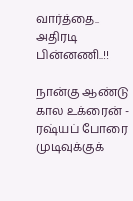வார்த்தை.. அதிரடி பின்னணி..!!

நான்கு ஆண்டு கால உக்ரைன் - ரஷ்யப் போரை முடிவுக்குக்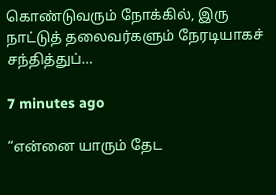கொண்டுவரும் நோக்கில், இரு நாட்டுத் தலைவர்களும் நேரடியாகச் சந்தித்துப்…

7 minutes ago

“என்னை யாரும் தேட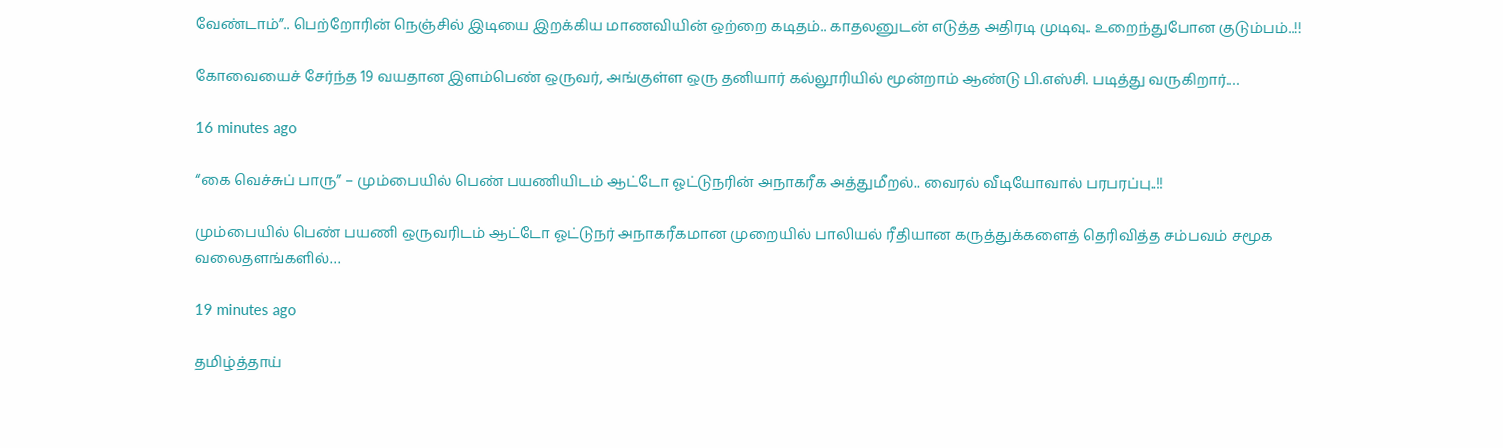வேண்டாம்”.. பெற்றோரின் நெஞ்சில் இடியை இறக்கிய மாணவியின் ஒற்றை கடிதம்.. காதலனுடன் எடுத்த அதிரடி முடிவு.. உறைந்துபோன குடும்பம்..!!

கோவையைச் சேர்ந்த 19 வயதான இளம்பெண் ஒருவர், அங்குள்ள ஒரு தனியார் கல்லூரியில் மூன்றாம் ஆண்டு பி.எஸ்சி. படித்து வருகிறார்.…

16 minutes ago

“கை வெச்சுப் பாரு” – மும்பையில் பெண் பயணியிடம் ஆட்டோ ஓட்டுநரின் அநாகரீக அத்துமீறல்.. வைரல் வீடியோவால் பரபரப்பு..!!

மும்பையில் பெண் பயணி ஒருவரிடம் ஆட்டோ ஓட்டுநர் அநாகரீகமான முறையில் பாலியல் ரீதியான கருத்துக்களைத் தெரிவித்த சம்பவம் சமூக வலைதளங்களில்…

19 minutes ago

தமிழ்த்தாய்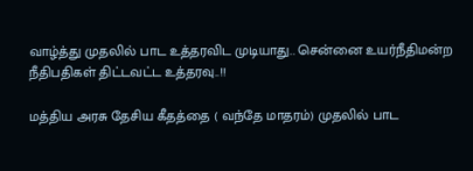வாழ்த்து முதலில் பாட உத்தரவிட முடியாது.. சென்னை உயர்நீதிமன்ற நீதிபதிகள் திட்டவட்ட உத்தரவு..!!

மத்திய அரசு தேசிய கீதத்தை ( வந்தே மாதரம்) முதலில் பாட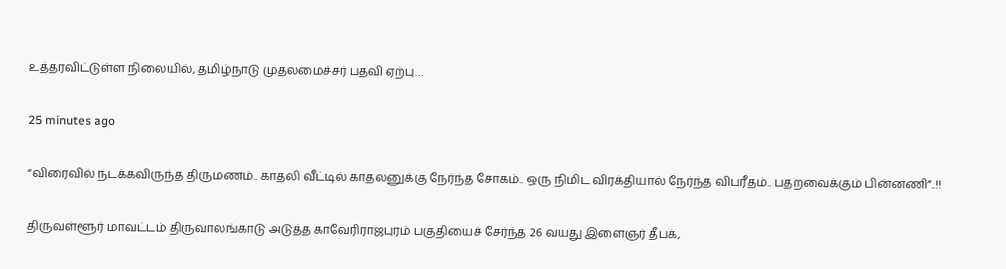உத்தரவிட்டுள்ள நிலையில், தமிழ்நாடு முதலமைச்சர் பதவி ஏற்பு…

25 minutes ago

“விரைவில் நடக்கவிருந்த திருமணம்.. காதலி வீட்டில் காதலனுக்கு நேர்ந்த சோகம்.. ஒரு நிமிட விரக்தியால் நேர்ந்த விபரீதம்.. பதறவைக்கும் பின்னணி”..!!

திருவள்ளூர் மாவட்டம் திருவாலங்காடு அடுத்த காவேரிராஜபுரம் பகுதியைச் சேர்ந்த 26 வயது இளைஞர் தீபக்,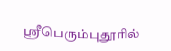ஸ்ரீபெரும்புதூரில்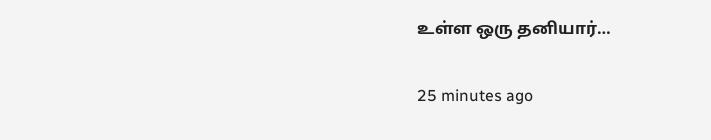உள்ள ஒரு தனியார்…

25 minutes ago